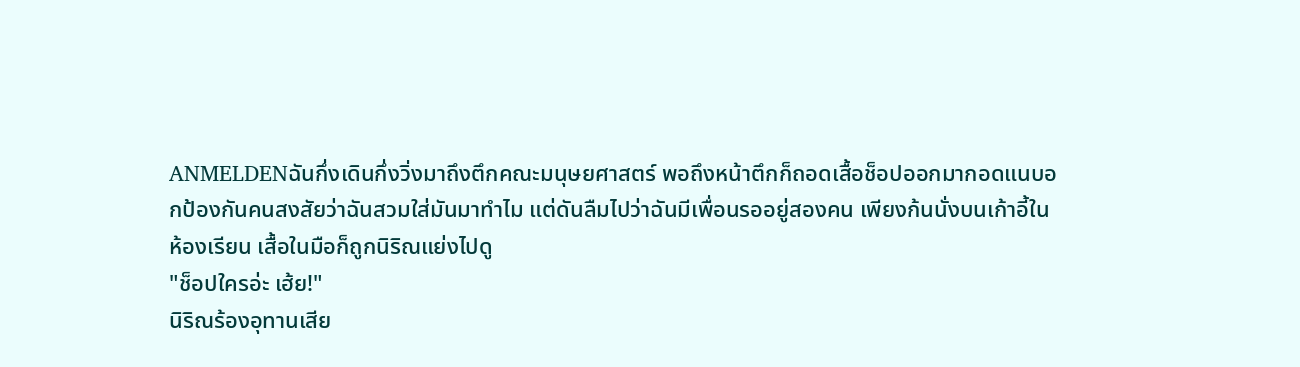ANMELDENฉันกึ่งเดินกึ่งวิ่งมาถึงตึกคณะมนุษยศาสตร์ พอถึงหน้าตึกก็ถอดเสื้อช็อปออกมากอดแนบอกป้องกันคนสงสัยว่าฉันสวมใส่มันมาทำไม แต่ดันลืมไปว่าฉันมีเพื่อนรออยู่สองคน เพียงก้นนั่งบนเก้าอี้ในห้องเรียน เสื้อในมือก็ถูกนิริณแย่งไปดู
"ช็อปใครอ่ะ เฮ้ย!"
นิริณร้องอุทานเสีย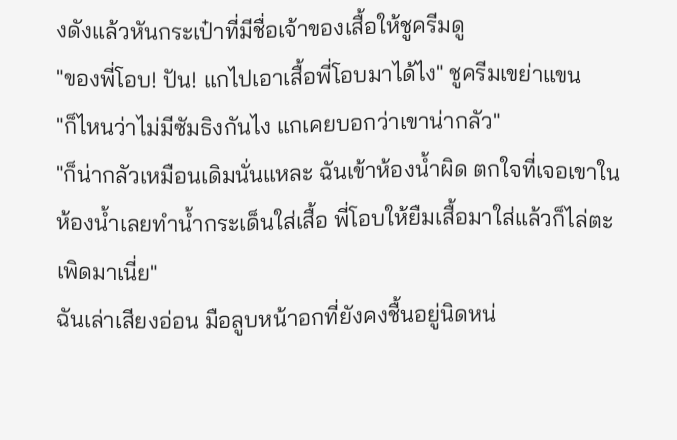งดังแล้วหันกระเป๋าที่มีชื่อเจ้าของเสื้อให้ชูครีมดู
"ของพี่โอบ! ปัน! แกไปเอาเสื้อพี่โอบมาได้ไง" ชูครีมเขย่าแขน
"ก็ไหนว่าไม่มีซัมธิงกันไง แกเคยบอกว่าเขาน่ากลัว"
"ก็น่ากลัวเหมือนเดิมนั่นแหละ ฉันเข้าห้องน้ำผิด ตกใจที่เจอเขาในห้องน้ำเลยทำน้ำกระเด็นใส่เสื้อ พี่โอบให้ยืมเสื้อมาใส่แล้วก็ไล่ตะเพิดมาเนี่ย"
ฉันเล่าเสียงอ่อน มือลูบหน้าอกที่ยังคงชื้นอยู่นิดหน่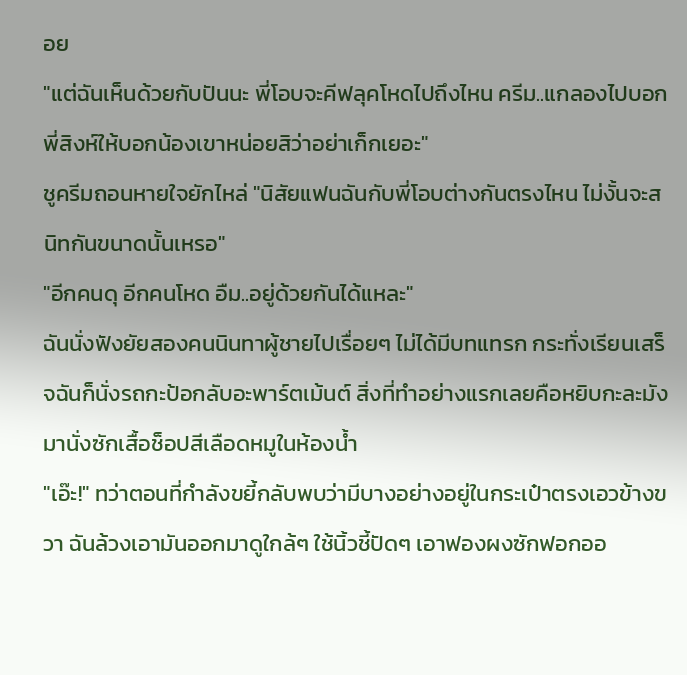อย
"แต่ฉันเห็นด้วยกับปันนะ พี่โอบจะคีฟลุคโหดไปถึงไหน ครีม..แกลองไปบอกพี่สิงห์ให้บอกน้องเขาหน่อยสิว่าอย่าเก็กเยอะ"
ชูครีมถอนหายใจยักไหล่ "นิสัยแฟนฉันกับพี่โอบต่างกันตรงไหน ไม่งั้นจะสนิทกันขนาดนั้นเหรอ"
"อีกคนดุ อีกคนโหด อืม..อยู่ด้วยกันได้แหละ"
ฉันนั่งฟังยัยสองคนนินทาผู้ชายไปเรื่อยๆ ไม่ได้มีบทแทรก กระทั่งเรียนเสร็จฉันก็นั่งรถกะป้อกลับอะพาร์ตเม้นต์ สิ่งที่ทำอย่างแรกเลยคือหยิบกะละมังมานั่งซักเสื้อช็อปสีเลือดหมูในห้องน้ำ
"เอ๊ะ!" ทว่าตอนที่กำลังขยี้กลับพบว่ามีบางอย่างอยู่ในกระเป๋าตรงเอวข้างขวา ฉันล้วงเอามันออกมาดูใกล้ๆ ใช้นิ้วชี้ปัดๆ เอาฟองผงซักฟอกออ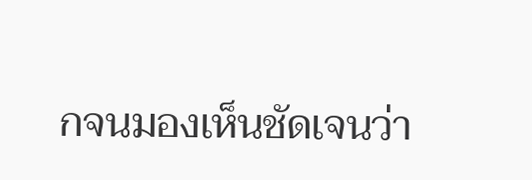กจนมองเห็นชัดเจนว่า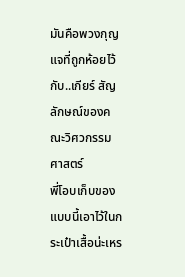มันคือพวงกุญแจที่ถูกห้อยไว้กับ..เกียร์ สัญลักษณ์ของคณะวิศวกรรมศาสตร์
พี่โอบเก็บของแบบนี้เอาไว้ในกระเป๋าเสื้อน่ะเหร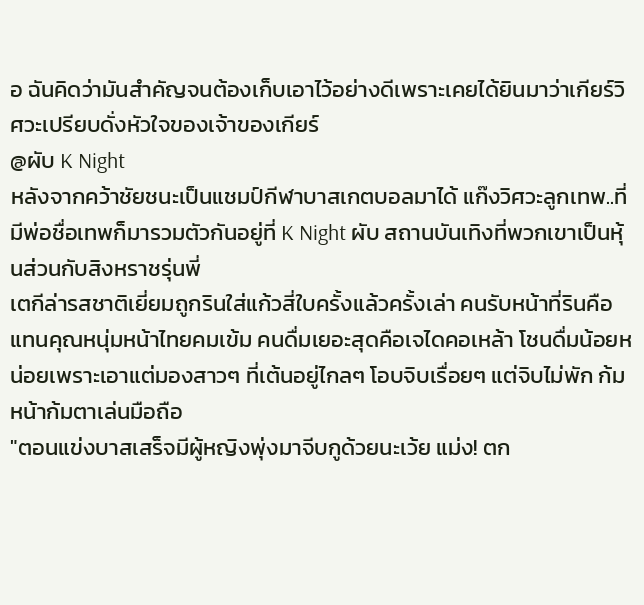อ ฉันคิดว่ามันสำคัญจนต้องเก็บเอาไว้อย่างดีเพราะเคยได้ยินมาว่าเกียร์วิศวะเปรียบดั่งหัวใจของเจ้าของเกียร์
@ผับ K Night
หลังจากคว้าชัยชนะเป็นแชมป์กีฬาบาสเกตบอลมาได้ แก๊งวิศวะลูกเทพ..ที่มีพ่อชื่อเทพก็มารวมตัวกันอยู่ที่ K Night ผับ สถานบันเทิงที่พวกเขาเป็นหุ้นส่วนกับสิงหราชรุ่นพี่
เตกีล่ารสชาติเยี่ยมถูกรินใส่แก้วสี่ใบครั้งแล้วครั้งเล่า คนรับหน้าที่รินคือแทนคุณหนุ่มหน้าไทยคมเข้ม คนดื่มเยอะสุดคือเจไดคอเหล้า โชนดื่มน้อยหน่อยเพราะเอาแต่มองสาวๆ ที่เต้นอยู่ไกลๆ โอบจิบเรื่อยๆ แต่จิบไม่พัก ก้มหน้าก้มตาเล่นมือถือ
"ตอนแข่งบาสเสร็จมีผู้หญิงพุ่งมาจีบกูด้วยนะเว้ย แม่ง! ตก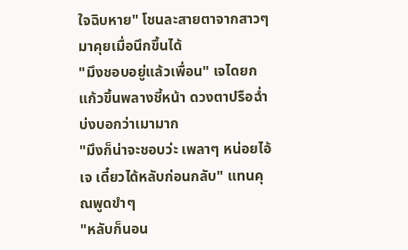ใจฉิบหาย" โชนละสายตาจากสาวๆ มาคุยเมื่อนึกขึ้นได้
"มึงชอบอยู่แล้วเพื่อน" เจไดยกแก้วขึ้นพลางชี้หน้า ดวงตาปรือฉ่ำบ่งบอกว่าเมามาก
"มึงก็น่าจะชอบว่ะ เพลาๆ หน่อยไอ้เจ เดี๋ยวได้หลับก่อนกลับ" แทนคุณพูดขำๆ
"หลับก็นอน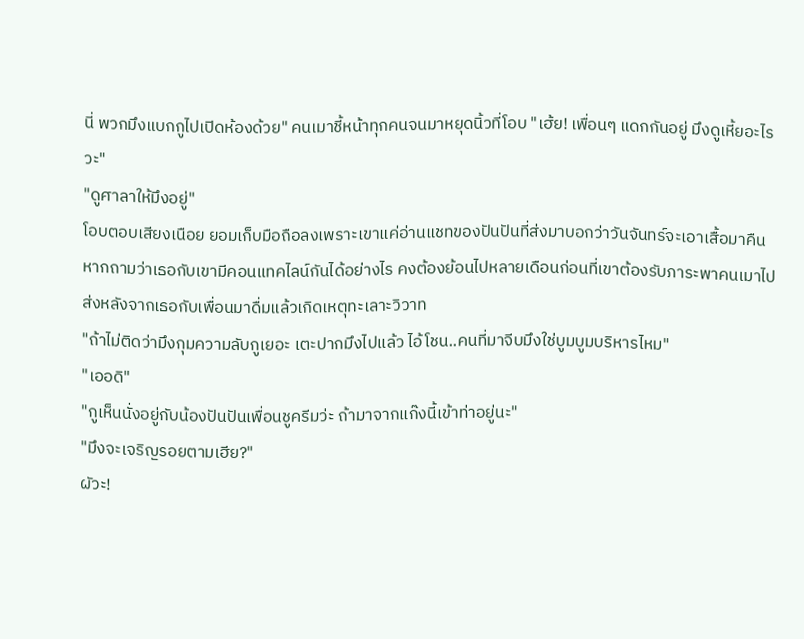นี่ พวกมึงแบกกูไปเปิดห้องด้วย" คนเมาชี้หน้าทุกคนจนมาหยุดนิ้วที่โอบ "เฮ้ย! เพื่อนๆ แดกกันอยู่ มึงดูเหี้ยอะไรวะ"
"ดูศาลาให้มึงอยู่"
โอบตอบเสียงเนือย ยอมเก็บมือถือลงเพราะเขาแค่อ่านแชทของปันปันที่ส่งมาบอกว่าวันจันทร์จะเอาเสื้อมาคืน
หากถามว่าเธอกับเขามีคอนแทคไลน์กันได้อย่างไร คงต้องย้อนไปหลายเดือนก่อนที่เขาต้องรับภาระพาคนเมาไปส่งหลังจากเธอกับเพื่อนมาดื่มแล้วเกิดเหตุทะเลาะวิวาท
"ถ้าไม่ติดว่ามึงกุมความลับกูเยอะ เตะปากมึงไปแล้ว ไอ้โชน..คนที่มาจีบมึงใช่บูมบูมบริหารไหม"
"เออดิ"
"กูเห็นนั่งอยู่กับน้องปันปันเพื่อนชูครีมว่ะ ถ้ามาจากแก๊งนี้เข้าท่าอยู่นะ"
"มึงจะเจริญรอยตามเฮีย?"
ผัวะ!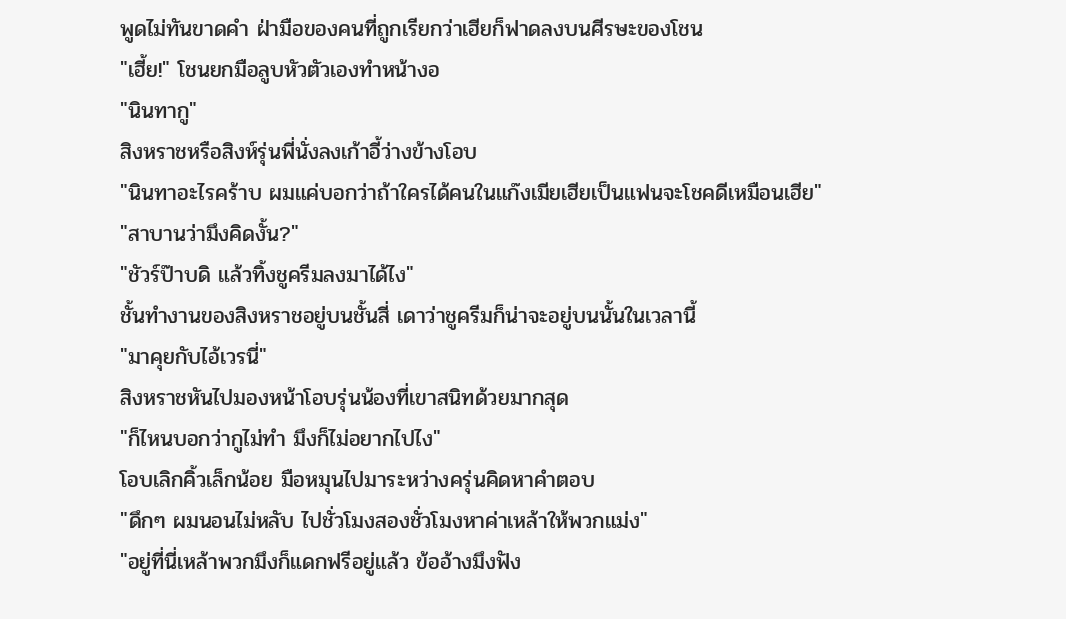พูดไม่ทันขาดคำ ฝ่ามือของคนที่ถูกเรียกว่าเฮียก็ฟาดลงบนศีรษะของโชน
"เฮี้ย!" โชนยกมือลูบหัวตัวเองทำหน้างอ
"นินทากู"
สิงหราชหรือสิงห์รุ่นพี่นั่งลงเก้าอี้ว่างข้างโอบ
"นินทาอะไรคร้าบ ผมแค่บอกว่าถ้าใครได้คนในแก๊งเมียเฮียเป็นแฟนจะโชคดีเหมือนเฮีย"
"สาบานว่ามึงคิดงั้น?"
"ชัวร์ป๊าบดิ แล้วทิ้งชูครีมลงมาได้ไง"
ชั้นทำงานของสิงหราชอยู่บนชั้นสี่ เดาว่าชูครีมก็น่าจะอยู่บนนั้นในเวลานี้
"มาคุยกับไอ้เวรนี่"
สิงหราชหันไปมองหน้าโอบรุ่นน้องที่เขาสนิทด้วยมากสุด
"ก็ไหนบอกว่ากูไม่ทำ มึงก็ไม่อยากไปไง"
โอบเลิกคิ้วเล็กน้อย มือหมุนไปมาระหว่างครุ่นคิดหาคำตอบ
"ดึกๆ ผมนอนไม่หลับ ไปชั่วโมงสองชั่วโมงหาค่าเหล้าให้พวกแม่ง"
"อยู่ที่นี่เหล้าพวกมึงก็แดกฟรีอยู่แล้ว ข้ออ้างมึงฟัง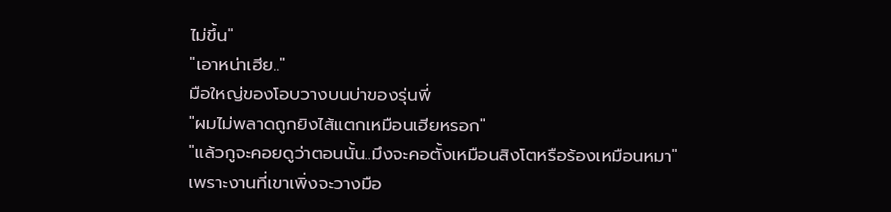ไม่ขึ้น"
"เอาหน่าเฮีย.."
มือใหญ่ของโอบวางบนบ่าของรุ่นพี่
"ผมไม่พลาดถูกยิงไส้แตกเหมือนเฮียหรอก"
"แล้วกูจะคอยดูว่าตอนนั้น..มึงจะคอตั้งเหมือนสิงโตหรือร้องเหมือนหมา"
เพราะงานที่เขาเพิ่งจะวางมือ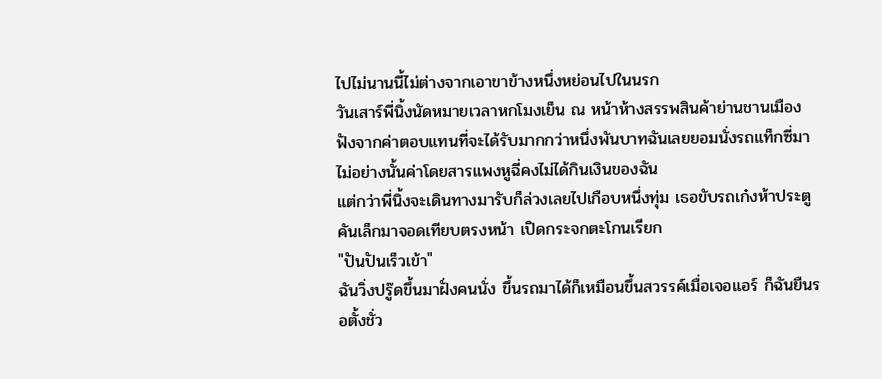ไปไม่นานนี้ไม่ต่างจากเอาขาข้างหนึ่งหย่อนไปในนรก
วันเสาร์พี่นิ้งนัดหมายเวลาหกโมงเย็น ณ หน้าห้างสรรพสินค้าย่านชานเมือง ฟังจากค่าตอบแทนที่จะได้รับมากกว่าหนึ่งพันบาทฉันเลยยอมนั่งรถแท็กซี่มา ไม่อย่างนั้นค่าโดยสารแพงหูฉี่คงไม่ได้กินเงินของฉัน
แต่กว่าพี่นิ้งจะเดินทางมารับก็ล่วงเลยไปเกือบหนึ่งทุ่ม เธอขับรถเก๋งห้าประตูคันเล็กมาจอดเทียบตรงหน้า เปิดกระจกตะโกนเรียก
"ปันปันเร็วเข้า"
ฉันวิ่งปรู๊ดขึ้นมาฝั่งคนนั่ง ขึ้นรถมาได้ก็เหมือนขึ้นสวรรค์เมื่อเจอแอร์ ก็ฉันยืนรอตั้งชั่ว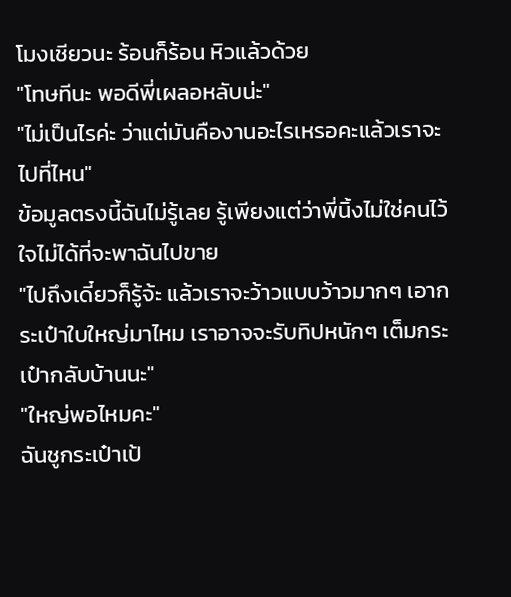โมงเชียวนะ ร้อนก็ร้อน หิวแล้วด้วย
"โทษทีนะ พอดีพี่เผลอหลับน่ะ"
"ไม่เป็นไรค่ะ ว่าแต่มันคืองานอะไรเหรอคะแล้วเราจะไปที่ไหน"
ข้อมูลตรงนี้ฉันไม่รู้เลย รู้เพียงแต่ว่าพี่นิ้งไม่ใช่คนไว้ใจไม่ได้ที่จะพาฉันไปขาย
"ไปถึงเดี๋ยวก็รู้จ้ะ แล้วเราจะว้าวแบบว้าวมากๆ เอากระเป๋าใบใหญ่มาไหม เราอาจจะรับทิปหนักๆ เต็มกระเป๋ากลับบ้านนะ"
"ใหญ่พอไหมคะ"
ฉันชูกระเป๋าเป้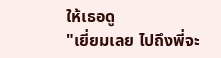ให้เธอดู
"เยี่ยมเลย ไปถึงพี่จะ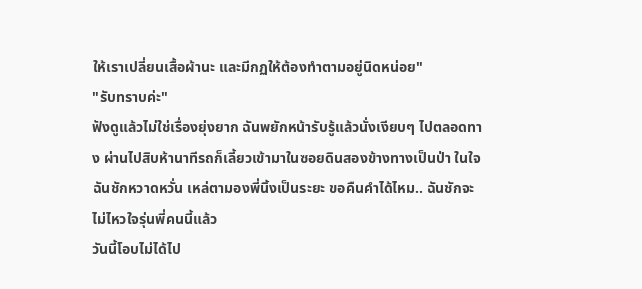ให้เราเปลี่ยนเสื้อผ้านะ และมีกฏให้ต้องทำตามอยู่นิดหน่อย"
"รับทราบค่ะ"
ฟังดูแล้วไม่ใช่เรื่องยุ่งยาก ฉันพยักหน้ารับรู้แล้วนั่งเงียบๆ ไปตลอดทาง ผ่านไปสิบห้านาทีรถก็เลี้ยวเข้ามาในซอยดินสองข้างทางเป็นป่า ในใจฉันชักหวาดหวั่น เหล่ตามองพี่นิ้งเป็นระยะ ขอคืนคำได้ไหม.. ฉันชักจะไม่ไหวใจรุ่นพี่คนนี้แล้ว
วันนี้โอบไม่ได้ไป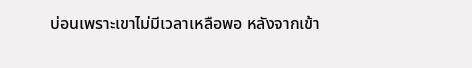บ่อนเพราะเขาไม่มีเวลาเหลือพอ หลังจากเข้า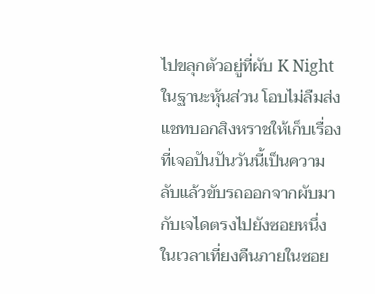ไปขลุกตัวอยู่ที่ผับ K Night ในฐานะหุ้นส่วน โอบไม่ลืมส่งแชทบอกสิงหราชให้เก็บเรื่องที่เจอปันปันวันนี้เป็นความลับแล้วขับรถออกจากผับมากับเจไดตรงไปยังซอยหนึ่งในเวลาเที่ยงคืนภายในซอย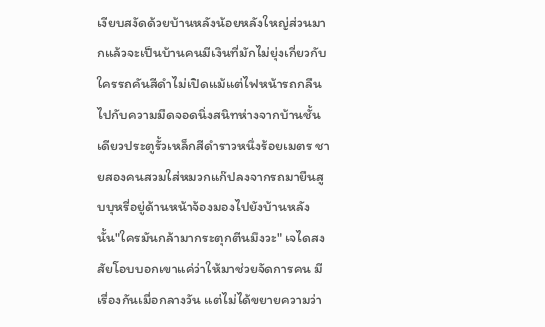เงียบสงัดด้วยบ้านหลังน้อยหลังใหญ่ส่วนมากแล้วจะเป็นบ้านคนมีเงินที่มักไม่ยุ่งเกี่ยวกับใครรถคันสีดำไม่เปิดแม้แต่ไฟหน้ารถกลืนไปกับความมืดจอดนิ่งสนิทห่างจากบ้านชั้นเดียวประตูรั้วเหล็กสีดำราวหนึ่งร้อยเมตร ชายสองคนสวมใส่หมวกแก๊ปลงจากรถมายืนสูบบุหรี่อยู่ด้านหน้าจ้องมองไปยังบ้านหลังนั้น"ใครมันกล้ามากระตุกตีนมึงวะ" เจไดสงสัยโอบบอกเขาแค่ว่าให้มาช่วยจัดการคน มีเรื่องกันเมื่อกลางวัน แต่ไม่ได้ขยายความว่า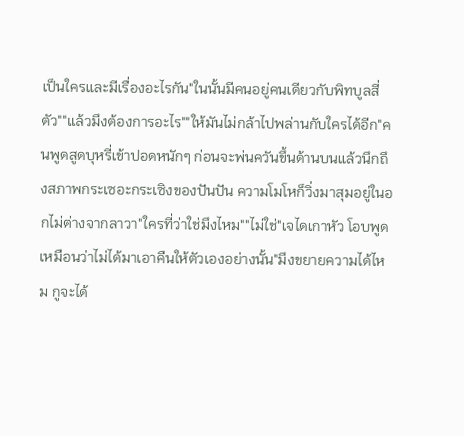เป็นใครและมีเรื่องอะไรกัน"ในนั้นมีคนอยู่คนเดียวกับพิทบูลสี่ตัว""แล้วมึงต้องการอะไร""ให้มันไม่กล้าไปพล่านกับใครได้อีก"คนพูดสูดบุหรี่เข้าปอดหนักๆ ก่อนจะพ่นควันขึ้นด้านบนแล้วนึกถึงสภาพกระเซอะกระเซิงของปันปัน ความโมโหก็วิ่งมาสุมอยู่ในอกไม่ต่างจากลาวา"ใครที่ว่าใช่มึงไหม""ไม่ใช่"เจไดเกาหัว โอบพูดเหมือนว่าไม่ได้มาเอาคืนให้ตัวเองอย่างนั้น"มึงขยายความได้ไหม กูจะได้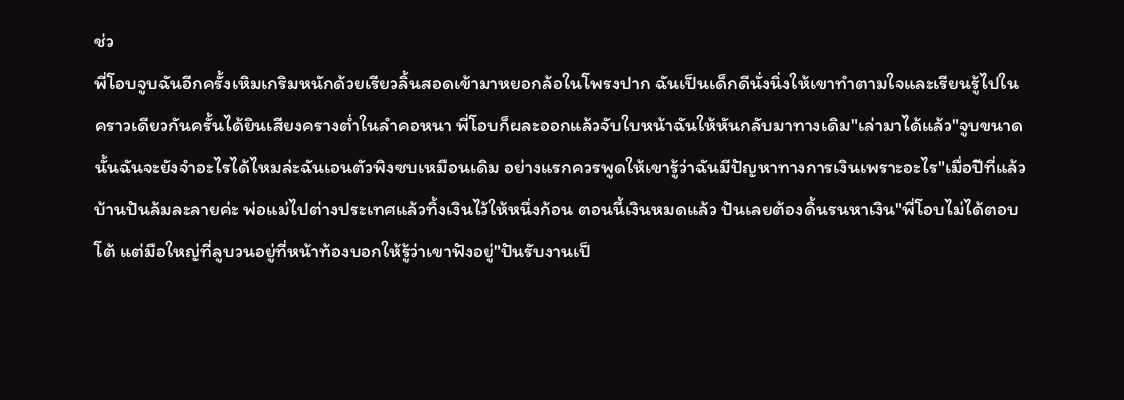ช่ว
พี่โอบจูบฉันอีกครั้งเหิมเกริมหนักด้วยเรียวลิ้นสอดเข้ามาหยอกล้อในโพรงปาก ฉันเป็นเด็กดีนั่งนิ่งให้เขาทำตามใจและเรียนรู้ไปในคราวเดียวกันครั้นได้ยินเสียงครางต่ำในลำคอหนา พี่โอบก็ผละออกแล้วจับใบหน้าฉันให้หันกลับมาทางเดิม"เล่ามาได้แล้ว"จูบขนาดนั้นฉันจะยังจำอะไรได้ไหมล่ะฉันเอนตัวพิงซบเหมือนเดิม อย่างแรกควรพูดให้เขารู้ว่าฉันมีปัญหาทางการเงินเพราะอะไร"เมื่อปีที่แล้วบ้านปันล้มละลายค่ะ พ่อแม่ไปต่างประเทศแล้วทิ้งเงินไว้ให้หนึ่งก้อน ตอนนี้เงินหมดแล้ว ปันเลยต้องดิ้นรนหาเงิน"พี่โอบไม่ได้ตอบโต้ แต่มือใหญ่ที่ลูบวนอยู่ที่หน้าท้องบอกให้รู้ว่าเขาฟังอยู่"ปันรับงานเป็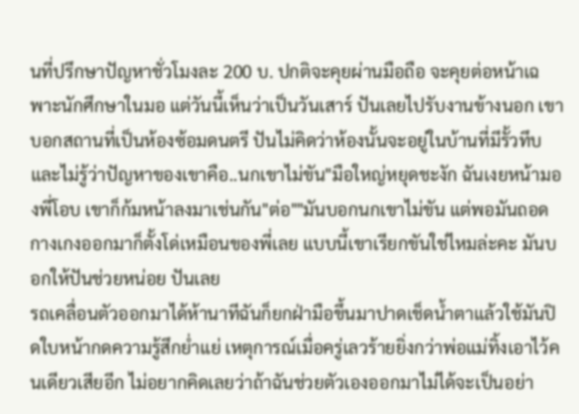นที่ปรึกษาปัญหาชั่วโมงละ 200 บ. ปกติจะคุยผ่านมือถือ จะคุยต่อหน้าเฉพาะนักศึกษาในมอ แต่วันนี้เห็นว่าเป็นวันเสาร์ ปันเลยไปรับงานข้างนอก เขาบอกสถานที่เป็นห้องซ้อมดนตรี ปันไม่คิดว่าห้องนั้นจะอยู่ในบ้านที่มีรั้วทึบ และไม่รู้ว่าปัญหาของเขาคือ..นกเขาไม่ขัน"มือใหญ่หยุดชะงัก ฉันเงยหน้ามองพี่โอบ เขาก็ก้มหน้าลงมาเช่นกัน"ต่อ""มันบอกนกเขาไม่ขัน แต่พอมันถอดกางเกงออกมาก็ตั้งโด่เหมือนของพี่เลย แบบนี้เขาเรียกขันใช่ไหมล่ะคะ มันบอกให้ปันช่วยหน่อย ปันเลย
รถเคลื่อนตัวออกมาได้ห้านาทีฉันก็ยกฝ่ามือขึ้นมาปาดเช็ดน้ำตาแล้วใช้มันปิดใบหน้ากดความรู้สึกย่ำแย่ เหตุการณ์เมื่อครู่เลวร้ายยิ่งกว่าพ่อแม่ทิ้งเอาไว้คนเดียวเสียอีก ไม่อยากคิดเลยว่าถ้าฉันช่วยตัวเองออกมาไม่ได้จะเป็นอย่า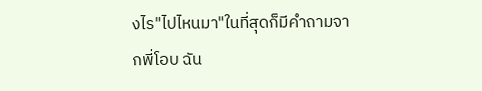งไร"ไปไหนมา"ในที่สุดก็มีคำถามจากพี่โอบ ฉัน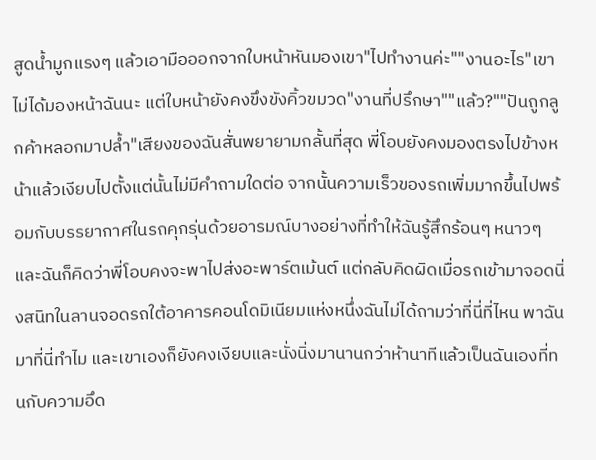สูดน้ำมูกแรงๆ แล้วเอามือออกจากใบหน้าหันมองเขา"ไปทำงานค่ะ""งานอะไร"เขาไม่ได้มองหน้าฉันนะ แต่ใบหน้ายังคงขึงขังคิ้วขมวด"งานที่ปรึกษา""แล้ว?""ปันถูกลูกค้าหลอกมาปล้ำ"เสียงของฉันสั่นพยายามกลั้นที่สุด พี่โอบยังคงมองตรงไปข้างหน้าแล้วเงียบไปตั้งแต่นั้นไม่มีคำถามใดต่อ จากนั้นความเร็วของรถเพิ่มมากขึ้นไปพร้อมกับบรรยากาศในรถคุกรุ่นด้วยอารมณ์บางอย่างที่ทำให้ฉันรู้สึกร้อนๆ หนาวๆและฉันก็คิดว่าพี่โอบคงจะพาไปส่งอะพาร์ตเม้นต์ แต่กลับคิดผิดเมื่อรถเข้ามาจอดนิ่งสนิทในลานจอดรถใต้อาคารคอนโดมิเนียมแห่งหนึ่งฉันไม่ได้ถามว่าที่นี่ที่ไหน พาฉันมาที่นี่ทำไม และเขาเองก็ยังคงเงียบและนั่งนิ่งมานานกว่าห้านาทีแล้วเป็นฉันเองที่ทนกับความอึด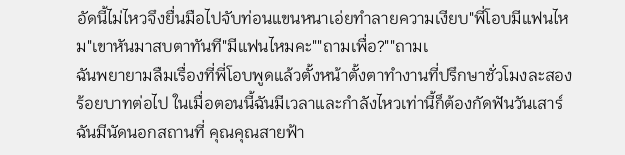อัดนี้ไม่ไหวจึงยื่นมือไปจับท่อนแขนหนาเอ่ยทำลายความเงียบ"พี่โอบมีแฟนไหม"เขาหันมาสบตาทันที"มีแฟนไหมคะ""ถามเพื่อ?""ถามเ
ฉันพยายามลืมเรื่องที่พี่โอบพูดแล้วตั้งหน้าตั้งตาทำงานที่ปรึกษาชั่วโมงละสองร้อยบาทต่อไป ในเมื่อตอนนี้ฉันมีเวลาและกำลังไหวเท่านี้ก็ต้องกัดฟันวันเสาร์ฉันมีนัดนอกสถานที่ คุณคุณสายฟ้า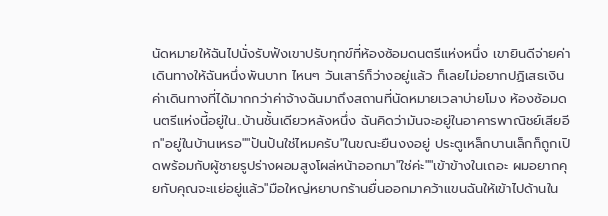นัดหมายให้ฉันไปนั่งรับฟังเขาปรับทุกข์ที่ห้องซ้อมดนตรีแห่งหนึ่ง เขายินดีจ่ายค่าเดินทางให้ฉันหนึ่งพันบาท ไหนๆ วันเสาร์ก็ว่างอยู่แล้ว ก็เลยไม่อยากปฏิเสธเงินค่าเดินทางที่ได้มากกว่าค่าจ้างฉันมาถึงสถานที่นัดหมายเวลาบ่ายโมง ห้องซ้อมดนตรีแห่งนี้อยู่ใน..บ้านชั้นเดียวหลังหนึ่ง ฉันคิดว่ามันจะอยู่ในอาคารพาณิชย์เสียอีก"อยู่ในบ้านเหรอ""ปันปันใช่ไหมครับ"ในขณะยืนงงอยู่ ประตูเหล็กบานเล็กก็ถูกเปิดพร้อมกับผู้ชายรูปร่างผอมสูงโผล่หน้าออกมา"ใช่ค่ะ""เข้าข้างในเถอะ ผมอยากคุยกับคุณจะแย่อยู่แล้ว"มือใหญ่หยาบกร้านยื่นออกมาคว้าแขนฉันให้เข้าไปด้านใน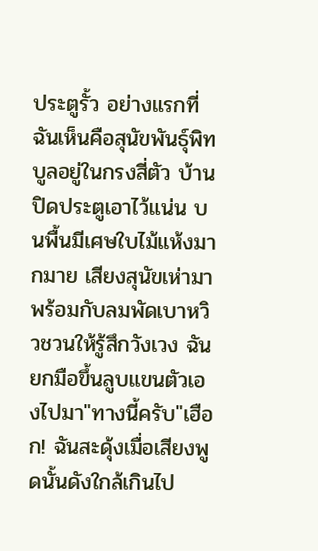ประตูรั้ว อย่างแรกที่ฉันเห็นคือสุนัขพันธุ์พิทบูลอยู่ในกรงสี่ตัว บ้านปิดประตูเอาไว้แน่น บนพื้นมีเศษใบไม้แห้งมากมาย เสียงสุนัขเห่ามาพร้อมกับลมพัดเบาหวิวชวนให้รู้สึกวังเวง ฉันยกมือขึ้นลูบแขนตัวเองไปมา"ทางนี้ครับ"เฮือก! ฉันสะดุ้งเมื่อเสียงพูดนั้นดังใกล้เกินไป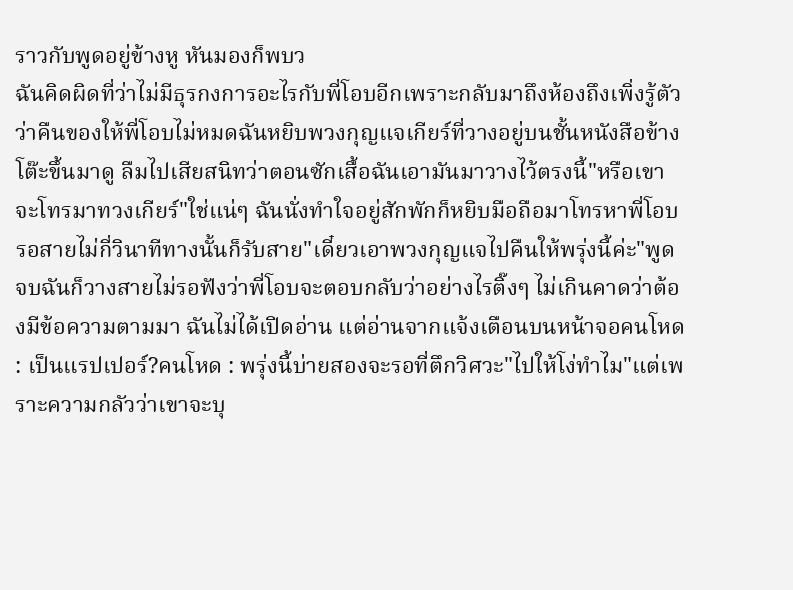ราวกับพูดอยู่ข้างหู หันมองก็พบว
ฉันคิดผิดที่ว่าไม่มีธุรกงการอะไรกับพี่โอบอีกเพราะกลับมาถึงห้องถึงเพิ่งรู้ตัวว่าคืนของให้พี่โอบไม่หมดฉันหยิบพวงกุญแจเกียร์ที่วางอยู่บนชั้นหนังสือข้างโต๊ะขึ้นมาดู ลืมไปเสียสนิทว่าตอนซักเสื้อฉันเอามันมาวางไว้ตรงนี้"หรือเขาจะโทรมาทวงเกียร์"ใช่แน่ๆ ฉันนั่งทำใจอยู่สักพักก็หยิบมือถือมาโทรหาพี่โอบ รอสายไม่กี่วินาทีทางนั้นก็รับสาย"เดี๋ยวเอาพวงกุญแจไปคืนให้พรุ่งนี้ค่ะ"พูดจบฉันก็วางสายไม่รอฟังว่าพี่โอบจะตอบกลับว่าอย่างไรติ๊งๆ ไม่เกินคาดว่าต้องมีข้อความตามมา ฉันไม่ได้เปิดอ่าน แต่อ่านจากแจ้งเตือนบนหน้าจอคนโหด : เป็นแรปเปอร์?คนโหด : พรุ่งนี้บ่ายสองจะรอที่ตึกวิศวะ"ไปให้โง่ทำไม"แต่เพราะความกลัวว่าเขาจะบุ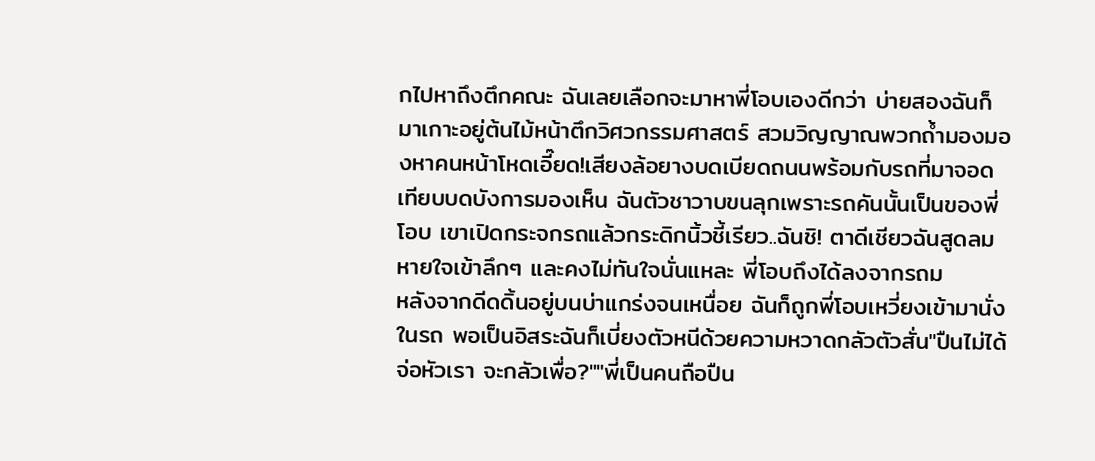กไปหาถึงตึกคณะ ฉันเลยเลือกจะมาหาพี่โอบเองดีกว่า บ่ายสองฉันก็มาเกาะอยู่ต้นไม้หน้าตึกวิศวกรรมศาสตร์ สวมวิญญาณพวกถ้ำมองมองหาคนหน้าโหดเอี๊ยด!เสียงล้อยางบดเบียดถนนพร้อมกับรถที่มาจอดเทียบบดบังการมองเห็น ฉันตัวชาวาบขนลุกเพราะรถคันนั้นเป็นของพี่โอบ เขาเปิดกระจกรถแล้วกระดิกนิ้วชี้เรียว..ฉันชิ! ตาดีเชียวฉันสูดลมหายใจเข้าลึกๆ และคงไม่ทันใจนั่นแหละ พี่โอบถึงได้ลงจากรถม
หลังจากดีดดิ้นอยู่บนบ่าแกร่งจนเหนื่อย ฉันก็ถูกพี่โอบเหวี่ยงเข้ามานั่งในรถ พอเป็นอิสระฉันก็เบี่ยงตัวหนีด้วยความหวาดกลัวตัวสั่น"ปืนไม่ได้จ่อหัวเรา จะกลัวเพื่อ?""พี่เป็นคนถือปืน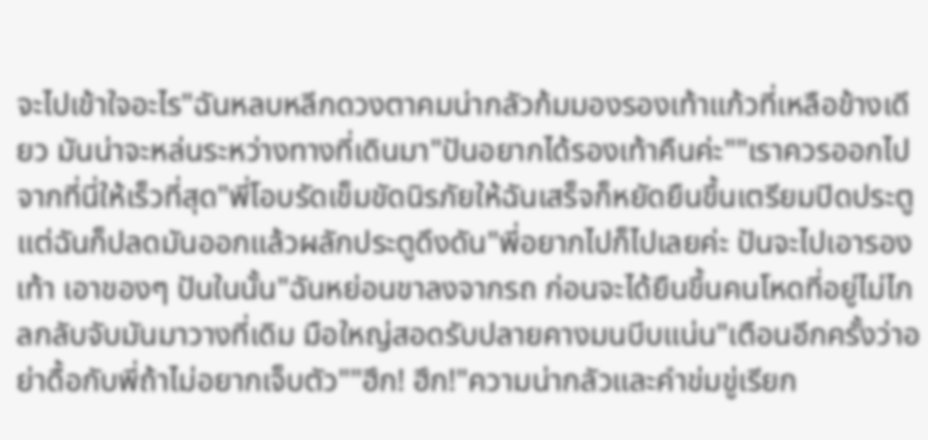จะไปเข้าใจอะไร"ฉันหลบหลีกดวงตาคมน่ากลัวก้มมองรองเท้าแก้วที่เหลือข้างเดียว มันน่าจะหล่นระหว่างทางที่เดินมา"ปันอยากได้รองเท้าคืนค่ะ""เราควรออกไปจากที่นี่ให้เร็วที่สุด"พี่โอบรัดเข็มขัดนิรภัยให้ฉันเสร็จก็หยัดยืนขึ้นเตรียมปิดประตู แต่ฉันก็ปลดมันออกแล้วผลักประตูดึงดัน"พี่อยากไปก็ไปเลยค่ะ ปันจะไปเอารองเท้า เอาของๆ ปันในนั้น"ฉันหย่อนขาลงจากรถ ก่อนจะได้ยืนขึ้นคนโหดที่อยู่ไม่ไกลกลับจับมันมาวางที่เดิม มือใหญ่สอดรับปลายคางมนบีบแน่น"เตือนอีกครั้งว่าอย่าดื้อกับพี่ถ้าไม่อยากเจ็บตัว""ฮึก! ฮึก!"ความน่ากลัวและคำข่มขู่เรียก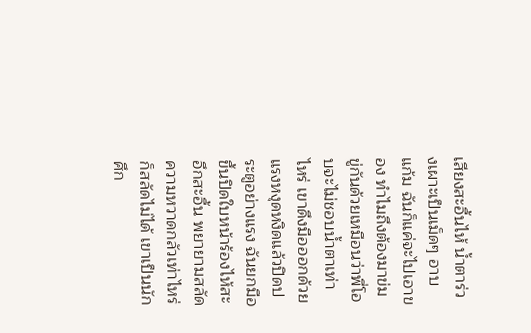เสียงสะอื้นไห้ น้ำตาร่วงเผาะเป็นเม็ดๆ อาบแก้ม ฉันก็แค่จะไปเอาของ ทำไมถึงต้องมาข่มขู่กันด้วยเหมือนว่าพี่โอบจะไม่ชอบน้ำตาเท่าไหร่ เขาดึงมือออกด้วยแรงหงุดหงิดแล้วปิดประตูอย่างแรง ฉันยกมือขึ้นปิดใบหน้าร้องไห้สะอึกสะอื้น พยายามสลัดความหวาดกลัวเท่าไหร่ก็สลัดไม่ได้ เขาเป็นนักศึก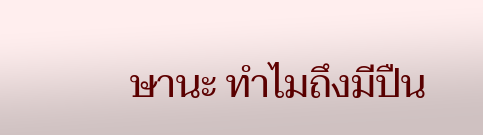ษานะ ทำไมถึงมีปืน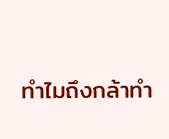ทำไมถึงกล้าทำ